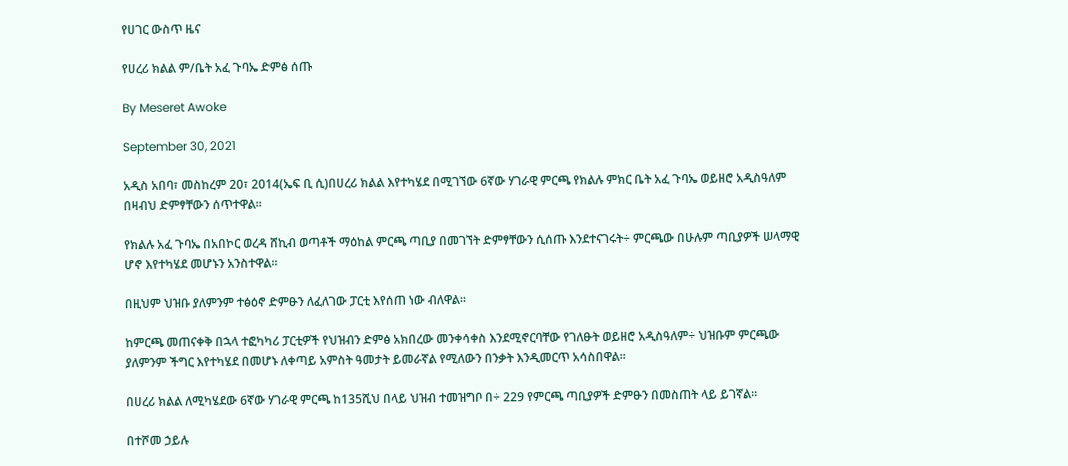የሀገር ውስጥ ዜና

የሀረሪ ክልል ም/ቤት አፈ ጉባኤ ድምፅ ሰጡ

By Meseret Awoke

September 30, 2021

አዲስ አበባ፣ መስከረም 20፣ 2014(ኤፍ ቢ ሲ)በሀረሪ ክልል እየተካሄደ በሚገኘው 6ኛው ሃገራዊ ምርጫ የክልሉ ምክር ቤት አፈ ጉባኤ ወይዘሮ አዲስዓለም በዛብህ ድምፃቸውን ሰጥተዋል።

የክልሉ አፈ ጉባኤ በአበኮር ወረዳ ሸኪብ ወጣቶች ማዕከል ምርጫ ጣቢያ በመገኘት ድምፃቸውን ሲሰጡ እንደተናገሩት÷ ምርጫው በሁሉም ጣቢያዎች ሠላማዊ ሆኖ እየተካሄደ መሆኑን አንስተዋል።

በዚህም ህዝቡ ያለምንም ተፅዕኖ ድምፁን ለፈለገው ፓርቲ እየሰጠ ነው ብለዋል።

ከምርጫ መጠናቀቅ በኋላ ተፎካካሪ ፓርቲዎች የህዝብን ድምፅ አክበረው መንቀሳቀስ እንደሚኖርባቸው የገለፁት ወይዘሮ አዲስዓለም÷ ህዝቡም ምርጫው ያለምንም ችግር እየተካሄደ በመሆኑ ለቀጣይ አምስት ዓመታት ይመራኛል የሚለውን በንቃት እንዲመርጥ አሳስበዋል።

በሀረሪ ክልል ለሚካሄደው 6ኛው ሃገራዊ ምርጫ ከ135ሺህ በላይ ህዝብ ተመዝግቦ በ÷ 229 የምርጫ ጣቢያዎች ድምፁን በመስጠት ላይ ይገኛል።

በተሾመ ኃይሉ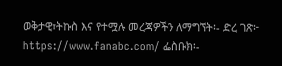ወቅታዊ፣ትኩስ እና የተሟሉ መረጃዎችን ለማግኘት፡- ድረ ገጽ፦ https://www.fanabc.com/ ፌስቡክ፡-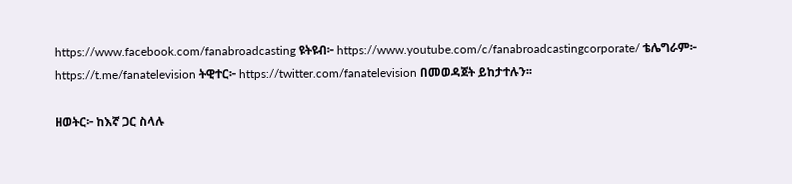https://www.facebook.com/fanabroadcasting ዩትዩብ፦ https://www.youtube.com/c/fanabroadcastingcorporate/ ቴሌግራም፦ https://t.me/fanatelevision ትዊተር፦ https://twitter.com/fanatelevision በመወዳጀት ይከታተሉን፡፡

ዘወትር፦ ከእኛ ጋር ስላሉ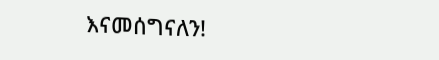እናመሰግናለን!